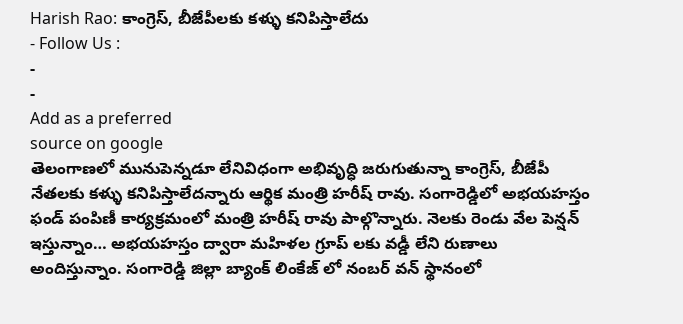Harish Rao: కాంగ్రెస్, బీజేపీలకు కళ్ళు కనిపిస్తాలేదు
- Follow Us :
-
-
Add as a preferred
source on google
తెలంగాణలో మునుపెన్నడూ లేనివిధంగా అభివృద్ధి జరుగుతున్నా కాంగ్రెస్, బీజేపీ నేతలకు కళ్ళు కనిపిస్తాలేదన్నారు ఆర్థిక మంత్రి హరీష్ రావు. సంగారెడ్డిలో అభయహస్తం ఫండ్ పంపిణీ కార్యక్రమంలో మంత్రి హరీష్ రావు పాల్గొన్నారు. నెలకు రెండు వేల పెన్షన్ ఇస్తున్నాం… అభయహస్తం ద్వారా మహిళల గ్రూప్ లకు వడ్డీ లేని రుణాలు అందిస్తున్నాం. సంగారెడ్డి జిల్లా బ్యాంక్ లింకేజ్ లో నంబర్ వన్ స్థానంలో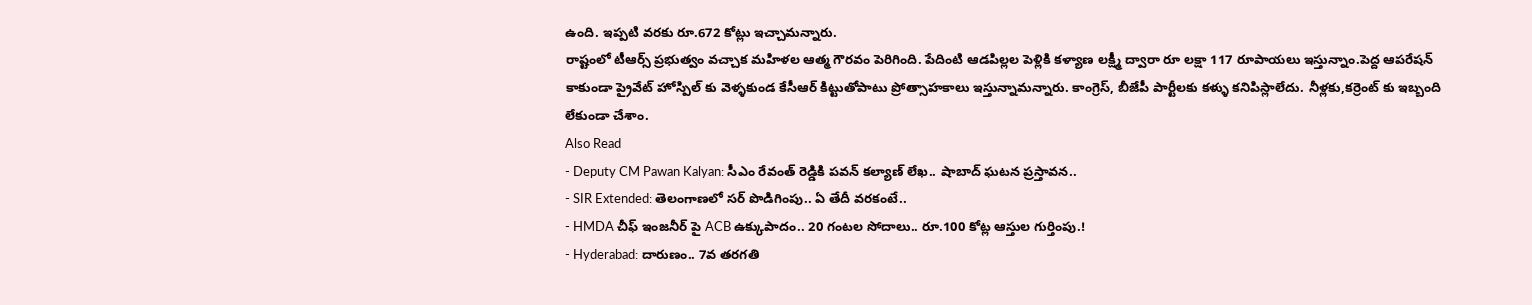ఉంది. ఇప్పటి వరకు రూ.672 కోట్లు ఇచ్చామన్నారు.
రాష్టంలో టీఆర్స్ ప్రభుత్వం వచ్చాక మహిళల ఆత్మ గౌరవం పెరిగింది. పేదింటి ఆడపిల్లల పెళ్లికి కళ్యాణ లక్ష్మీ ద్వారా రూ లక్షా 117 రూపాయలు ఇస్తున్నాం.పెద్ద ఆపరేషన్ కాకుండా ప్రైవేట్ హోస్పిల్ కు వెళ్ళకుండ కేసీఆర్ కిట్టుతోపాటు ప్రోత్సాహకాలు ఇస్తున్నామన్నారు. కాంగ్రెస్, బీజేపీ పార్టీలకు కళ్ళు కనిపిస్లాలేదు. నీళ్లకు,కర్రెంట్ కు ఇబ్బంది లేకుండా చేశాం.
Also Read
- Deputy CM Pawan Kalyan: సీఎం రేవంత్ రెడ్డికి పవన్ కల్యాణ్ లేఖ.. షాబాద్ ఘటన ప్రస్తావన..
- SIR Extended: తెలంగాణలో సర్ పొడిగింపు.. ఏ తేదీ వరకంటే..
- HMDA చీఫ్ ఇంజనీర్ పై ACB ఉక్కుపాదం.. 20 గంటల సోదాలు.. రూ.100 కోట్ల ఆస్తుల గుర్తింపు.!
- Hyderabad: దారుణం.. 7వ తరగతి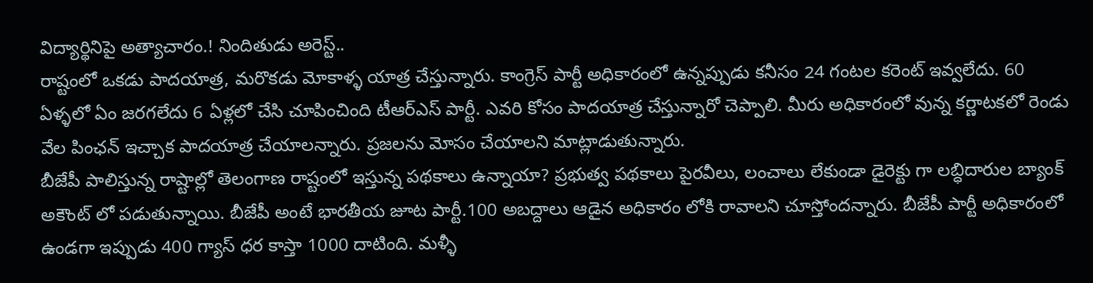విద్యార్థినిపై అత్యాచారం.! నిందితుడు అరెస్ట్..
రాష్టంలో ఒకడు పాదయాత్ర, మరొకడు మోకాళ్ళ యాత్ర చేస్తున్నారు. కాంగ్రెస్ పార్టీ అధికారంలో ఉన్నప్పుడు కనీసం 24 గంటల కరెంట్ ఇవ్వలేదు. 60 ఏళ్ళలో ఏం జరగలేదు 6 ఏళ్లలో చేసి చూపించింది టీఆర్ఎస్ పార్టీ. ఎవరి కోసం పాదయాత్ర చేస్తున్నారో చెప్పాలి. మీరు అధికారంలో వున్న కర్ణాటకలో రెండు వేల పింఛన్ ఇచ్చాక పాదయాత్ర చేయాలన్నారు. ప్రజలను మోసం చేయాలని మాట్లాడుతున్నారు.
బీజేపీ పాలిస్తున్న రాష్టాల్లో తెలంగాణ రాష్టంలో ఇస్తున్న పథకాలు ఉన్నాయా? ప్రభుత్వ పథకాలు పైరవీలు, లంచాలు లేకుండా డైరెక్టు గా లబ్ధిదారుల బ్యాంక్ అకౌంట్ లో పడుతున్నాయి. బీజేపీ అంటే భారతీయ జూట పార్టీ.100 అబద్దాలు ఆడైన అధికారం లోకి రావాలని చూస్తోందన్నారు. బీజేపీ పార్టీ అధికారంలో ఉండగా ఇప్పుడు 400 గ్యాస్ ధర కాస్తా 1000 దాటింది. మళ్ళీ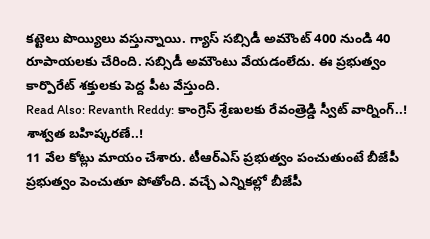కట్టెలు పొయ్యిలు వస్తున్నాయి. గ్యాస్ సబ్సిడీ అమౌంట్ 400 నుండి 40 రూపాయలకు చేరింది. సబ్సిడీ అమౌంటు వేయడంలేదు. ఈ ప్రభుత్వం కార్పొరేట్ శక్తులకు పెద్ద పీట వేస్తుంది.
Read Also: Revanth Reddy: కాంగ్రెస్ శ్రేణులకు రేవంత్రెడ్డి స్వీట్ వార్నింగ్..! శాశ్వత బహిష్కరణే..!
11 వేల కోట్లు మాయం చేశారు. టీఆర్ఎస్ ప్రభుత్వం పంచుతుంటే బీజేపీ ప్రభుత్వం పెంచుతూ పోతోంది. వచ్చే ఎన్నికల్లో బీజేపీ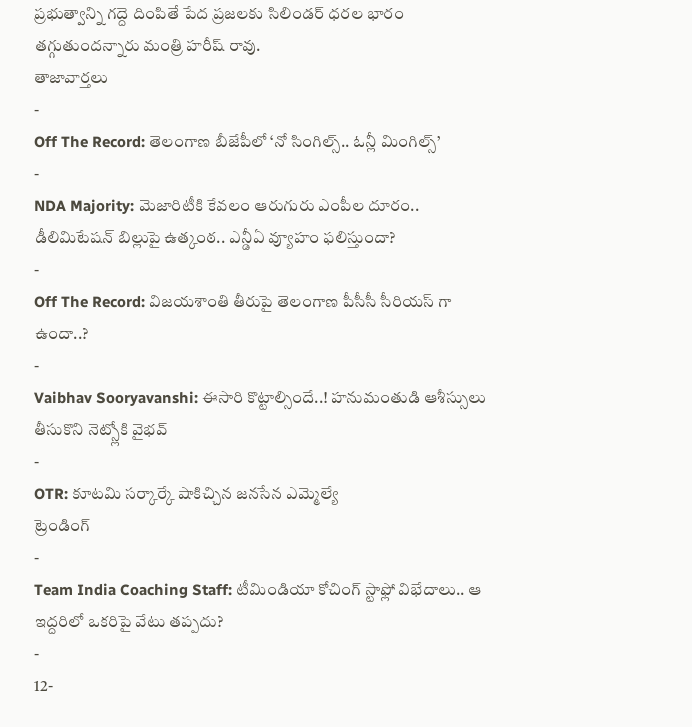ప్రభుత్వాన్ని గద్దె దింపితే పేద ప్రజలకు సిలిండర్ ధరల భారం తగ్గుతుందన్నారు మంత్రి హరీష్ రావు.
తాజావార్తలు
-
Off The Record: తెలంగాణ బీజేపీలో ‘నో సింగిల్స్.. ఓన్లీ మింగిల్స్’
-
NDA Majority: మెజారిటీకి కేవలం ఆరుగురు ఎంపీల దూరం.. డీలిమిటేషన్ బిల్లుపై ఉత్కంఠ.. ఎన్డీఏ వ్యూహం ఫలిస్తుందా?
-
Off The Record: విజయశాంతి తీరుపై తెలంగాణ పీసీసీ సీరియస్ గా ఉందా..?
-
Vaibhav Sooryavanshi: ఈసారి కొట్టాల్సిందే..! హనుమంతుడి ఆశీస్సులు తీసుకొని నెట్స్లోకి వైభవ్
-
OTR: కూటమి సర్కార్కే షాకిచ్చిన జనసేన ఎమ్మెల్యే
ట్రెండింగ్
-
Team India Coaching Staff: టీమిండియా కోచింగ్ స్టాఫ్లో విభేదాలు.. ఆ ఇద్దరిలో ఒకరిపై వేటు తప్పదు?
-
12-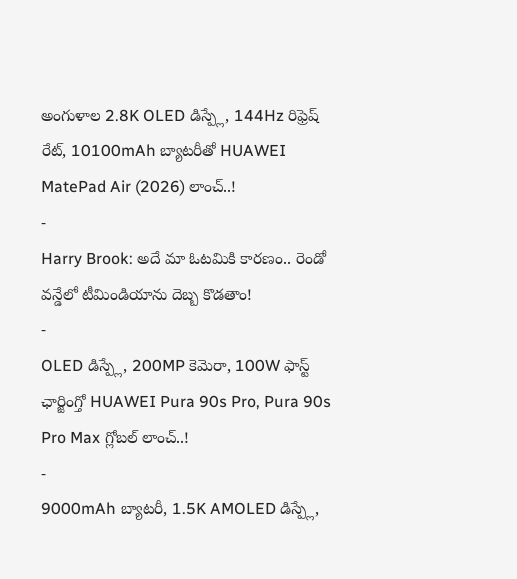అంగుళాల 2.8K OLED డిస్ప్లే, 144Hz రిఫ్రెష్ రేట్, 10100mAh బ్యాటరీతో HUAWEI MatePad Air (2026) లాంచ్..!
-
Harry Brook: అదే మా ఓటమికి కారణం.. రెండో వన్డేలో టీమిండియాను దెబ్బ కొడతాం!
-
OLED డిస్ప్లే, 200MP కెమెరా, 100W ఫాస్ట్ ఛార్జింగ్తో HUAWEI Pura 90s Pro, Pura 90s Pro Max గ్లోబల్ లాంచ్..!
-
9000mAh బ్యాటరీ, 1.5K AMOLED డిస్ప్లే,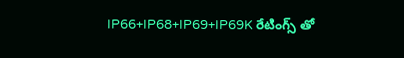IP66+IP68+IP69+IP69K రేటింగ్స్ తో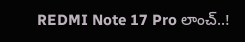REDMI Note 17 Pro లాంచ్..!